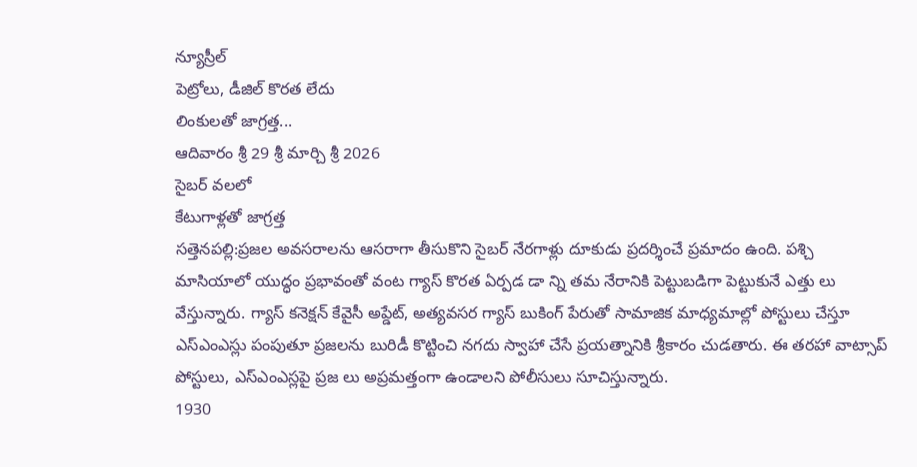న్యూస్రీల్
పెట్రోలు, డీజిల్ కొరత లేదు
లింకులతో జాగ్రత్త...
ఆదివారం శ్రీ 29 శ్రీ మార్చి శ్రీ 2026
సైబర్ వలలో
కేటుగాళ్లతో జాగ్రత్త
సత్తెనపల్లి:ప్రజల అవసరాలను ఆసరాగా తీసుకొని సైబర్ నేరగాళ్లు దూకుడు ప్రదర్శించే ప్రమాదం ఉంది. పశ్చి మాసియాలో యుద్ధం ప్రభావంతో వంట గ్యాస్ కొరత ఏర్పడ డా న్ని తమ నేరానికి పెట్టుబడిగా పెట్టుకునే ఎత్తు లు వేస్తున్నారు. గ్యాస్ కనెక్షన్ కేవైసీ అప్డేట్, అత్యవసర గ్యాస్ బుకింగ్ పేరుతో సామాజిక మాధ్యమాల్లో పోస్టులు చేస్తూ ఎస్ఎంఎస్లు పంపుతూ ప్రజలను బురిడీ కొట్టించి నగదు స్వాహా చేసే ప్రయత్నానికి శ్రీకారం చుడతారు. ఈ తరహా వాట్సాప్ పోస్టులు, ఎస్ఎంఎస్లపై ప్రజ లు అప్రమత్తంగా ఉండాలని పోలీసులు సూచిస్తున్నారు.
1930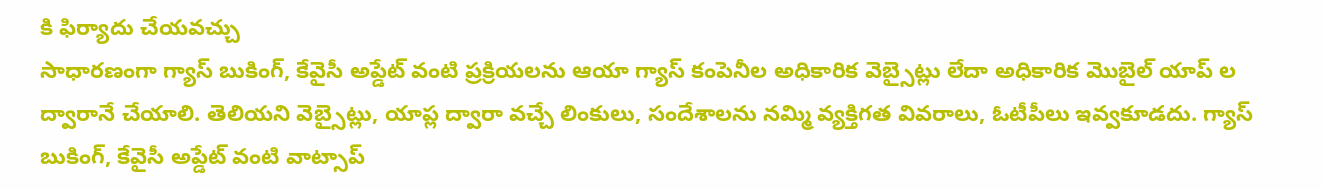కి ఫిర్యాదు చేయవచ్చు
సాధారణంగా గ్యాస్ బుకింగ్, కేవైసీ అప్డేట్ వంటి ప్రక్రియలను ఆయా గ్యాస్ కంపెనీల అధికారిక వెబ్సైట్లు లేదా అధికారిక మొబైల్ యాప్ ల ద్వారానే చేయాలి. తెలియని వెబ్సైట్లు, యాప్ల ద్వారా వచ్చే లింకులు, సందేశాలను నమ్మి వ్యక్తిగత వివరాలు, ఓటీపీలు ఇవ్వకూడదు. గ్యాస్ బుకింగ్, కేవైసీ అప్డేట్ వంటి వాట్సాప్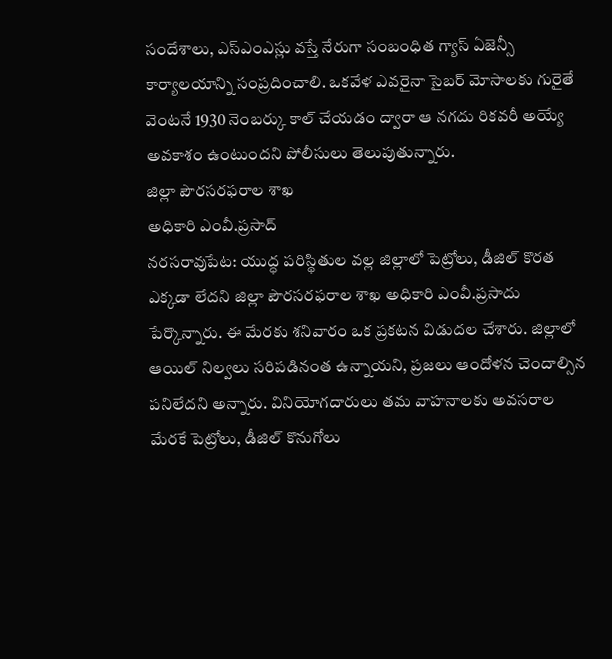సందేశాలు, ఎస్ఎంఎస్లు వస్తే నేరుగా సంబంధిత గ్యాస్ ఏజెన్సీ కార్యాలయాన్ని సంప్రదించాలి. ఒకవేళ ఎవరైనా సైబర్ మోసాలకు గురైతే వెంటనే 1930 నెంబర్కు కాల్ చేయడం ద్వారా ఆ నగదు రికవరీ అయ్యే అవకాశం ఉంటుందని పోలీసులు తెలుపుతున్నారు.
జిల్లా పౌరసరఫరాల శాఖ
అధికారి ఎంవీ.ప్రసాద్
నరసరావుపేట: యుద్ధ పరిస్థితుల వల్ల జిల్లాలో పెట్రోలు, డీజిల్ కొరత ఎక్కడా లేదని జిల్లా పౌరసరఫరాల శాఖ అధికారి ఎంవీ.ప్రసాదు పేర్కొన్నారు. ఈ మేరకు శనివారం ఒక ప్రకటన విడుదల చేశారు. జిల్లాలో ఆయిల్ నిల్వలు సరిపడినంత ఉన్నాయని, ప్రజలు ఆందోళన చెందాల్సిన పనిలేదని అన్నారు. వినియోగదారులు తమ వాహనాలకు అవసరాల మేరకే పెట్రోలు, డీజిల్ కొనుగోలు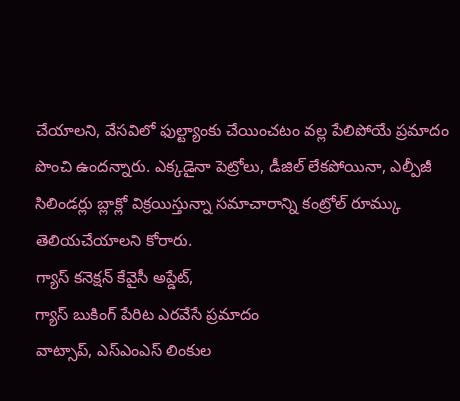చేయాలని, వేసవిలో ఫుల్ట్యాంకు చేయించటం వల్ల పేలిపోయే ప్రమాదం పొంచి ఉందన్నారు. ఎక్కడైనా పెట్రోలు, డీజిల్ లేకపోయినా, ఎల్పీజీ సిలిండర్లు బ్లాక్లో విక్రయిస్తున్నా సమాచారాన్ని కంట్రోల్ రూమ్కు తెలియచేయాలని కోరారు.
గ్యాస్ కనెక్షన్ కేవైసీ అప్డేట్,
గ్యాస్ బుకింగ్ పేరిట ఎరవేసే ప్రమాదం
వాట్సాప్, ఎస్ఎంఎస్ లింకుల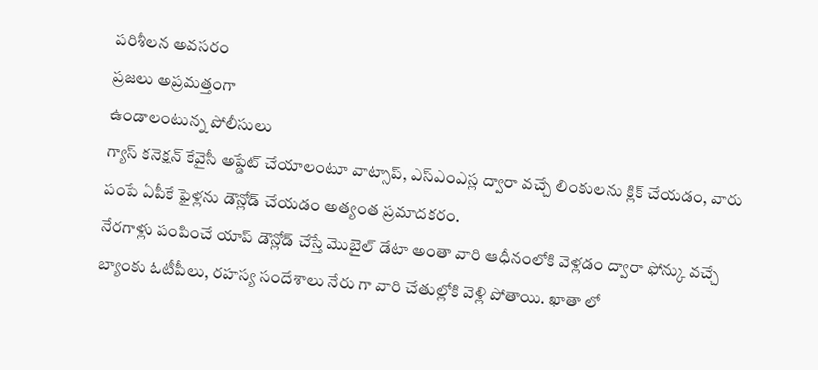పరిశీలన అవసరం
ప్రజలు అప్రమత్తంగా
ఉండాలంటున్న పోలీసులు
గ్యాస్ కనెక్షన్ కేవైసీ అప్డేట్ చేయాలంటూ వాట్సాప్, ఎస్ఎంఎస్ల ద్వారా వచ్చే లింకులను క్లిక్ చేయడం, వారు పంపే ఏపీకే ఫైళ్లను డౌన్లోడ్ చేయడం అత్యంత ప్రమాదకరం.
నేరగాళ్లు పంపించే యాప్ డౌన్లోడ్ చేస్తే మొబైల్ డేటా అంతా వారి ఆధీనంలోకి వెళ్లడం ద్వారా ఫోన్కు వచ్చే బ్యాంకు ఓటీపీలు, రహస్య సందేశాలు నేరు గా వారి చేతుల్లోకి వెళ్లి పోతాయి. ఖాతా లో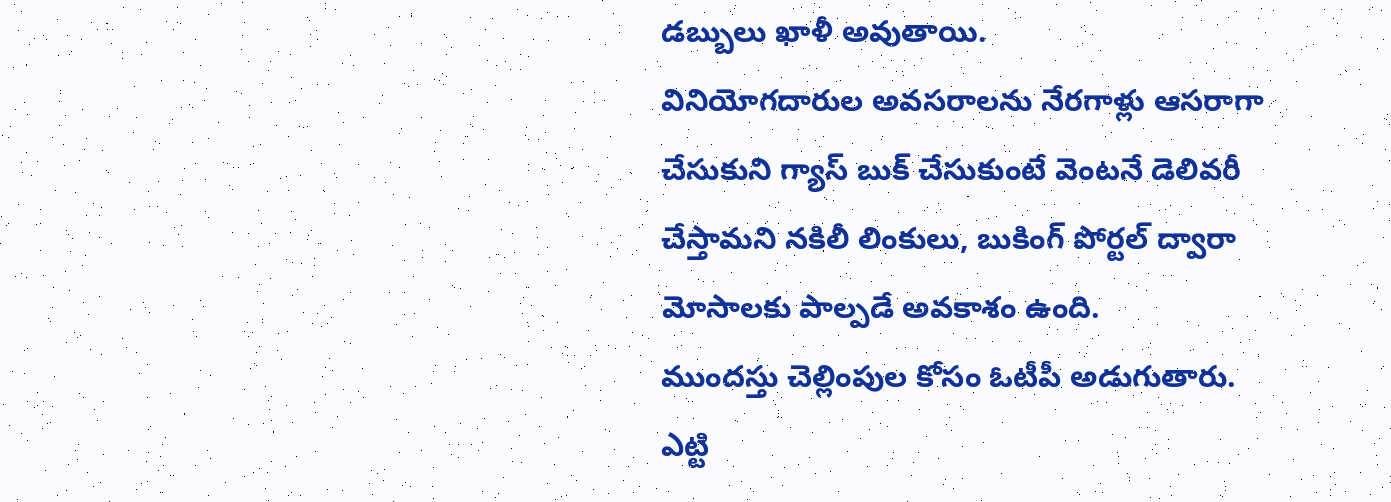డబ్బులు ఖాళీ అవుతాయి.
వినియోగదారుల అవసరాలను నేరగాళ్లు ఆసరాగా చేసుకుని గ్యాస్ బుక్ చేసుకుంటే వెంటనే డెలివరీ చేస్తామని నకిలీ లింకులు, బుకింగ్ పోర్టల్ ద్వారా మోసాలకు పాల్పడే అవకాశం ఉంది.
ముందస్తు చెల్లింపుల కోసం ఓటీపీ అడుగుతారు. ఎట్టి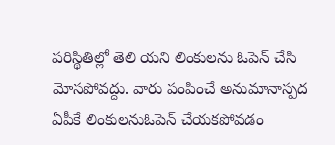పరిస్థితిల్లో తెలి యని లింకులను ఓపెన్ చేసి మోసపోవద్దు. వారు పంపించే అనుమానాస్పద ఏపీకే లింకులనుఓపెన్ చేయకపోవడం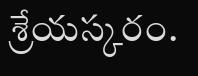శ్రేయస్కరం.